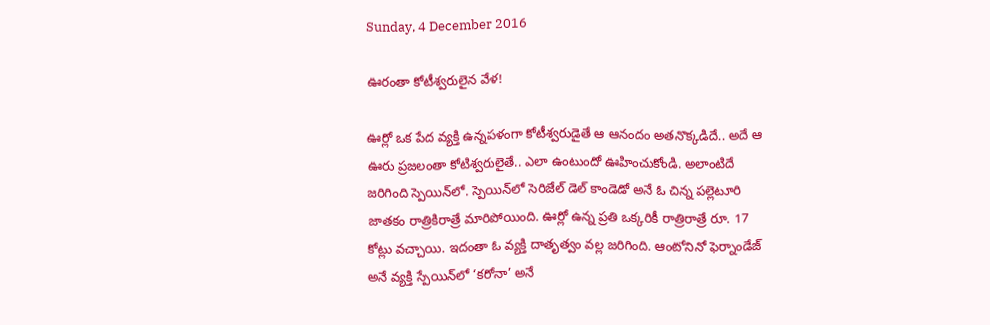Sunday, 4 December 2016

ఊరంతా కోటీశ్వరులైన వేళ!

ఊర్లో ఒక పేద వ్యక్తి ఉన్నపళంగా కోటీశ్వరుడైతే ఆ ఆనందం అతనొక్కడిదే.. అదే ఆ ఊరు ప్రజలంతా కోటిశ్వరులైతే.. ఎలా ఉంటుందో ఊహించుకోండి. అలాంటిదే జరిగింది స్పెయిన్‌లో. స్పెయిన్‌లో సెరిజేల్ డెల్ కాండెడో అనే ఓ చిన్న పల్లెటూరి జాతకం రాత్రికిరాత్రే మారిపోయింది. ఊర్లో ఉన్న ప్రతి ఒక్కరికీ రాత్రిరాత్రే రూ. 17 కోట్లు వచ్చాయి. ఇదంతా ఓ వ్యక్తి దాతృత్వం వల్ల జరిగింది. ఆంటోనినో ఫెర్నాండేజ్ అనే వ్యక్తి స్పేయిన్‌లో ‘కరోనా’ అనే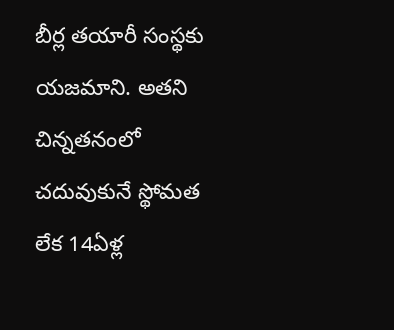బీర్ల తయారీ సంస్థకు యజమాని. అతని చిన్నతనంలో చదువుకునే స్థోమత లేక 14ఏళ్ల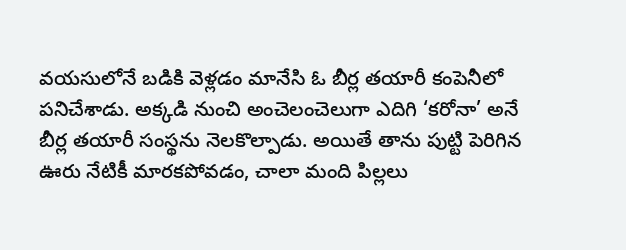వయసులోనే బడికి వెళ్లడం మానేసి ఓ బీర్ల తయారీ కంపెనీలో పనిచేశాడు. అక్కడి నుంచి అంచెలంచెలుగా ఎదిగి ‘కరోనా’ అనే బీర్ల తయారీ సంస్థను నెలకొల్పాడు. అయితే తాను పుట్టి పెరిగిన ఊరు నేటికీ మారకపోవడం, చాలా మంది పిల్లలు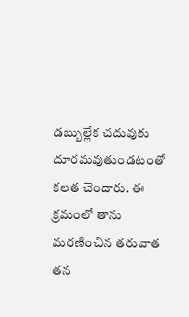డబ్బుల్లేక చదువుకు దూరమవుతుండటంతో కలత చెందారు. ఈ క్రమంలో తాను మరణించిన తరువాత తన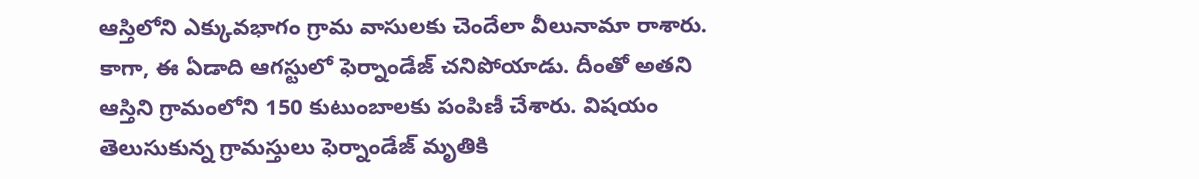ఆస్తిలోని ఎక్కువభాగం గ్రామ వాసులకు చెందేలా వీలునామా రాశారు. కాగా, ఈ ఏడాది ఆగస్టులో ఫెర్నాండేజ్ చనిపోయాడు. దీంతో అతని ఆస్తిని గ్రామంలోని 150 కుటుంబాలకు పంపిణీ చేశారు. విషయం తెలుసుకున్న గ్రామస్తులు ఫెర్నాండేజ్‌ మృతికి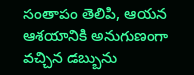సంతాపం తెలిపి, ఆయన ఆశయానికి అనుగుణంగా వచ్చిన డబ్బును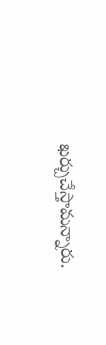ఖర్చుచేస్తామన్నారు.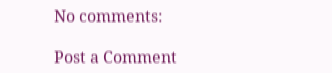No comments:

Post a Comment